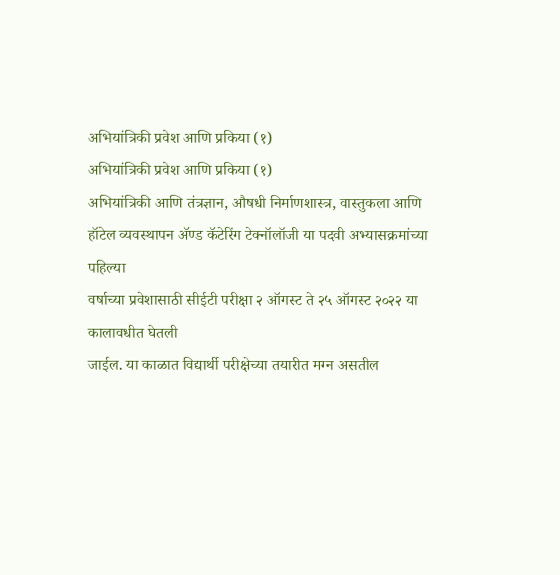अभियांत्रिकी प्रवेश आणि प्रकिया (१)
अभियांत्रिकी प्रवेश आणि प्रकिया (१)
अभियांत्रिकी आणि तंत्रज्ञान, औषधी निर्माणशास्त्र, वास्तुकला आणि
हॉटेल व्यवस्थापन ॲण्ड कॅटेरिंग टेक्नॉलॉजी या पदवी अभ्यासक्रमांच्या पहिल्या
वर्षाच्या प्रवेशासाठी सीईटी परीक्षा २ ऑगस्ट ते २५ ऑगस्ट २०२२ या कालावधीत घेतली
जाईल. या काळात विद्यार्थी परीक्षेच्या तयारीत मग्न असतील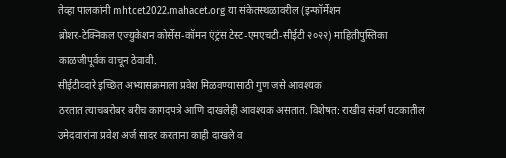तेव्हा पालकांनी mhtcet2022.mahacet.org या संकेतस्थळावरील (इन्फॉर्मेशन
ब्रोशर-टेक्निकल एज्युकेशन कोर्सेस-कॉमन एंट्रंस टेस्ट-एमएचटी-सीईटी २०२२) माहितीपुस्तिका
काळजीपूर्वक वाचून ठेवावी.
सीईटीव्दारे इच्छित अभ्यासक्रमाला प्रवेश मिळवण्यासाठी गुण जसे आवश्यक
ठरतात त्याचबरोबर बरीच कागदपत्रे आणि दाखलेही आवश्यक असतात. विशेषत: राखीव संवर्ग घटकातील
उमेदवारांना प्रवेश अर्ज सादर करताना काही दाखले व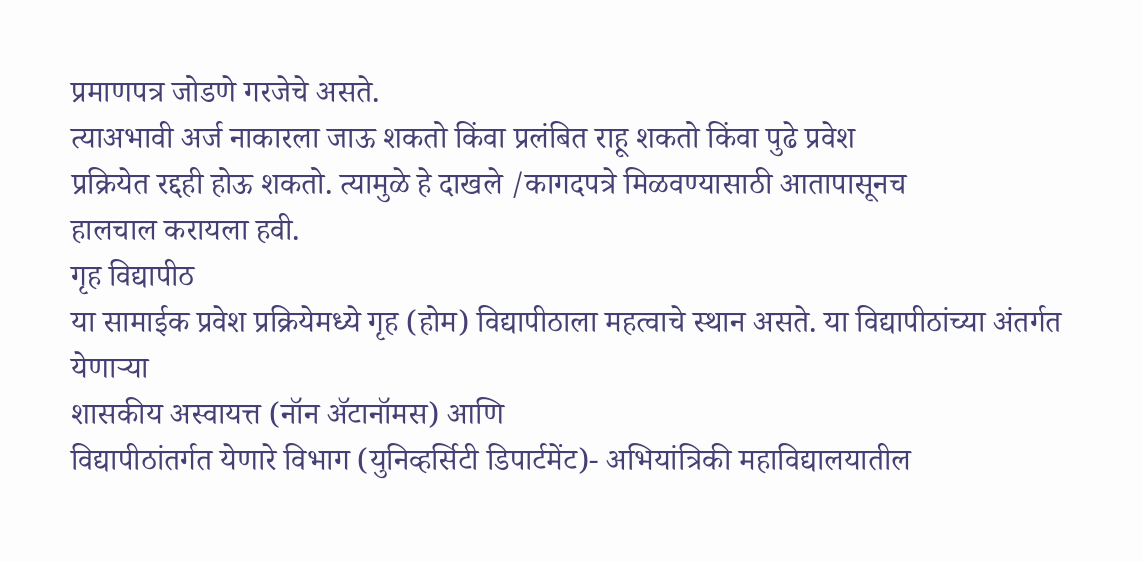प्रमाणपत्र जोडणे गरजेचे असते.
त्याअभावी अर्ज नाकारला जाऊ शकतो किंवा प्रलंबित राहू शकतो किंवा पुढे प्रवेश
प्रक्रियेत रद्दही होऊ शकतो. त्यामुळे हे दाखले /कागदपत्रे मिळवण्यासाठी आतापासूनच
हालचाल करायला हवी.
गृह विद्यापीठ
या सामाईक प्रवेश प्रक्रियेमध्ये गृह (होम) विद्यापीठाला महत्वाचे स्थान असते. या विद्यापीठांच्या अंतर्गत येणाऱ्या
शासकीय अस्वायत्त (नॉन ॲटानॉमस) आणि
विद्यापीठांतर्गत येणारे विभाग (युनिव्हर्सिटी डिपार्टमेंट)- अभियांत्रिकी महाविद्यालयातील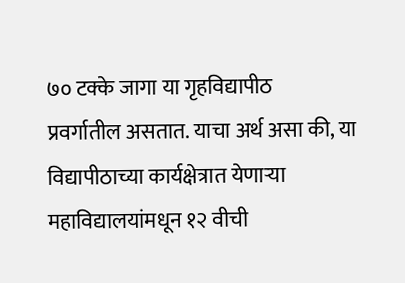७० टक्के जागा या गृहविद्यापीठ
प्रवर्गातील असतात. याचा अर्थ असा की, या विद्यापीठाच्या कार्यक्षेत्रात येणाऱ्या
महाविद्यालयांमधून १२ वीची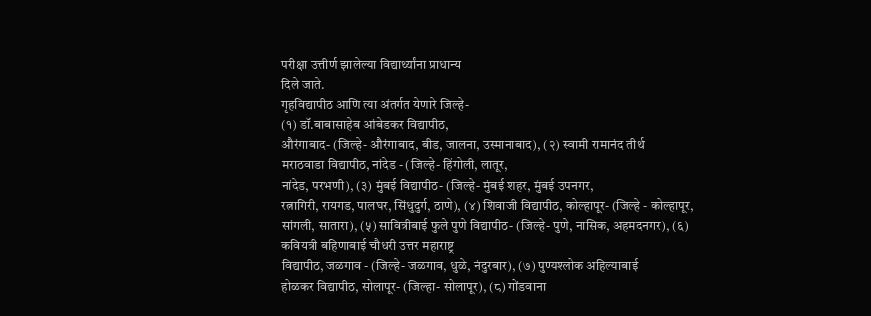परीक्षा उत्तीर्ण झालेल्या विद्यार्थ्यांना प्राधान्य
दिले जाते.
गृहविद्यापीठ आणि त्या अंतर्गत येणारे जिल्हे-
(१) डॉ.बाबासाहेब आंबेडकर विद्यापीठ,
औरंगाबाद- (जिल्हे- औरंगाबाद, बीड, जालना, उस्मानाबाद), (२) स्वामी रामानंद तीर्थ
मराठवाडा विद्यापीठ, नांदेड - (जिल्हे- हिंगोली, लातूर,
नांदेड, परभणी), (३) मुंबई विद्यापीठ- (जिल्हे- मुंबई शहर, मुंबई उपनगर,
रत्नागिरी, रायगड, पालघर, सिंधुदुर्ग, ठाणे), (४) शिवाजी विद्यापीठ, कोल्हापूर- (जिल्हे - कोल्हापूर, सांगली, सातारा), (५) सावित्रीबाई फुले पुणे विद्यापीठ- (जिल्हे- पुणे, नासिक, अहमदनगर), (६) कवियत्री बहिणाबाई चौधरी उत्तर महाराष्ट्र
विद्यापीठ, जळगाव - (जिल्हे- जळगाव, धुळे, नंदुरबार), (७) पुण्यश्लोक अहिल्याबाई
होळकर विद्यापीठ, सोलापूर- (जिल्हा- सोलापूर), (८) गोंडवाना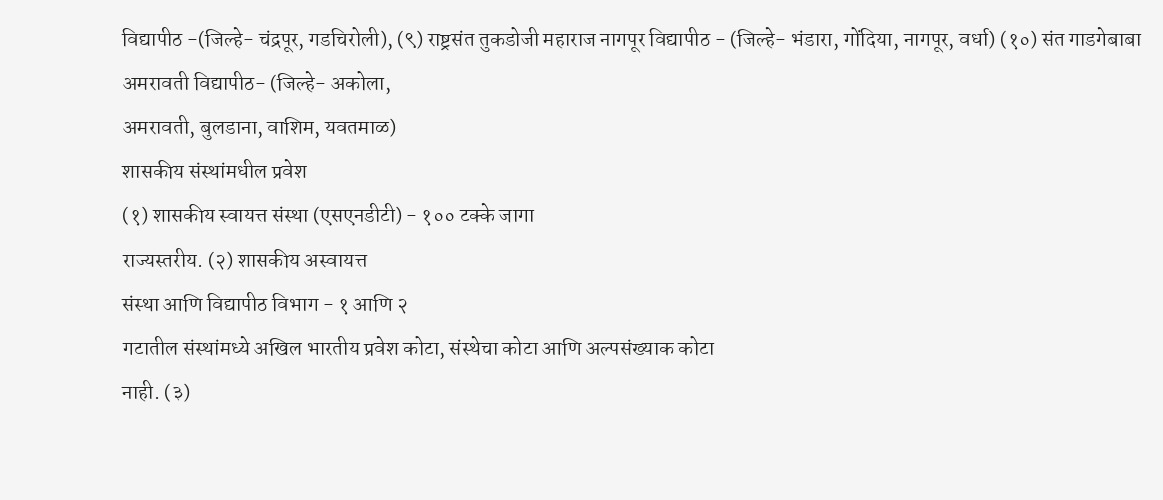विद्यापीठ -(जिल्हे- चंद्रपूर, गडचिरोली), (९) राष्ट्रसंत तुकडोजी महाराज नागपूर विद्यापीठ - (जिल्हे- भंडारा, गोंदिया, नागपूर, वर्धा) (१०) संत गाडगेबाबा अमरावती विद्यापीठ- (जिल्हे- अकोला,
अमरावती, बुलडाना, वाशिम, यवतमाळ)
शासकीय संस्थांमधील प्रवेश
(१) शासकीय स्वायत्त संस्था (एसएनडीटी) - १०० टक्के जागा
राज्यस्तरीय. (२) शासकीय अस्वायत्त
संस्था आणि विद्यापीठ विभाग - १ आणि २
गटातील संस्थांमध्ये अखिल भारतीय प्रवेश कोटा, संस्थेचा कोटा आणि अल्पसंख्याक कोटा
नाही. (३)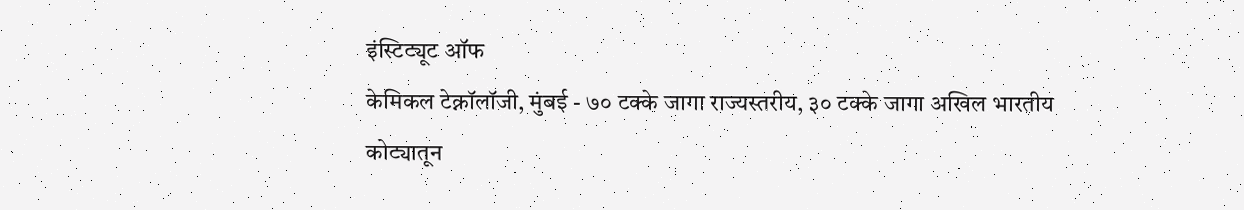इंस्टिट्यूट ऑफ
केमिकल टेक्नॉलॉजी, मुंबई - ७० टक्के जागा राज्यस्तरीय, ३० टक्के जागा अखिल भारतीय
कोट्यातून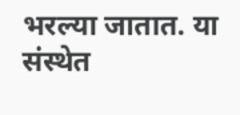भरल्या जातात. या संस्थेत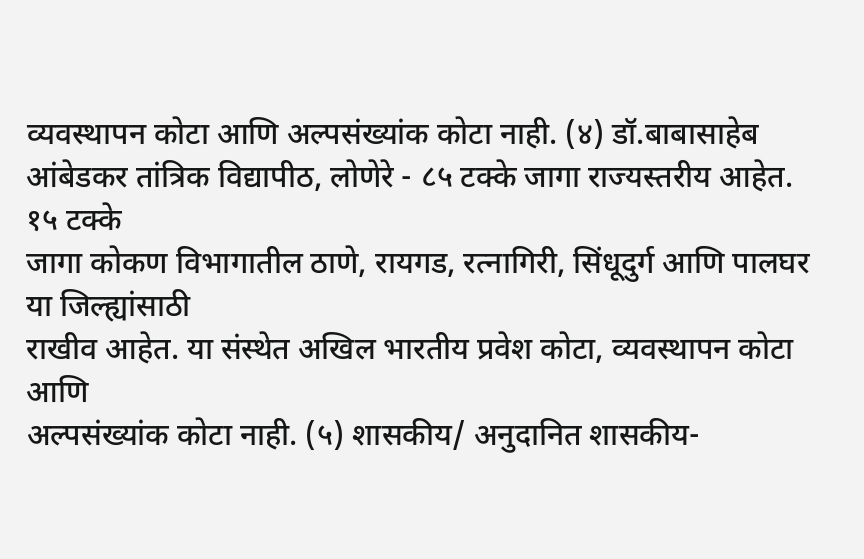व्यवस्थापन कोटा आणि अल्पसंख्यांक कोटा नाही. (४) डॉ.बाबासाहेब
आंबेडकर तांत्रिक विद्यापीठ, लोणेरे - ८५ टक्के जागा राज्यस्तरीय आहेत. १५ टक्के
जागा कोकण विभागातील ठाणे, रायगड, रत्नागिरी, सिंधूदुर्ग आणि पालघर या जिल्ह्यांसाठी
राखीव आहेत. या संस्थेत अखिल भारतीय प्रवेश कोटा, व्यवस्थापन कोटा आणि
अल्पसंख्यांक कोटा नाही. (५) शासकीय/ अनुदानित शासकीय-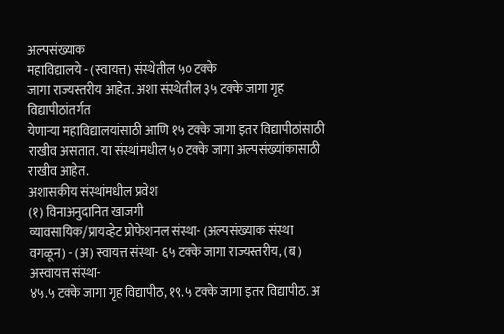अल्पसंख्याक
महाविद्यालये - (स्वायत्त) संस्थेतील ५० टक्के
जागा राज्यस्तरीय आहेत. अशा संस्थेतील ३५ टक्के जागा गृह विद्यापीठांतर्गत
येणाऱ्या महाविद्यालयांसाठी आणि १५ टक्के जागा इतर विद्यापीठांसाठी राखीव असतात. या संस्थांमधील ५० टक्के जागा अल्पसंख्यांकासाठी
राखीव आहेत.
अशासकीय संस्थांमधील प्रवेश
(१) विनाअनुदानित खाजगी
व्यावसायिक/प्रायव्हेट प्रोफेशनल संस्था- (अल्पसंख्याक संस्था
वगळून) - (अ) स्वायत्त संस्था- ६५ टक्के जागा राज्यस्तरीय, (ब) अस्वायत्त संस्था-
४५.५ टक्के जागा गृह विद्यापीठ, १९.५ टक्के जागा इतर विद्यापीठ. अ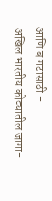आणि ब गटासाठी -
अखिल भारतीय कोट्यातील जागा-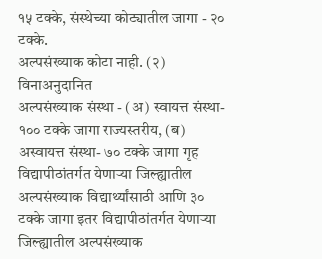१५ टक्के, संस्थेच्या कोट्यातील जागा - २० टक्के.
अल्पसंख्याक कोटा नाही. (२) विनाअनुदानित
अल्पसंख्याक संस्था - (अ) स्वायत्त संस्था-
१०० टक्के जागा राज्यस्तरीय, (ब) अस्वायत्त संस्था- ७० टक्के जागा गृह
विद्यापीठांतर्गत येणाऱ्या जिल्ह्यातील अल्पसंख्याक विद्यार्थ्यांसाठी आणि ३०
टक्के जागा इतर विद्यापीठांतर्गत येणाऱ्या जिल्ह्यातील अल्पसंख्याक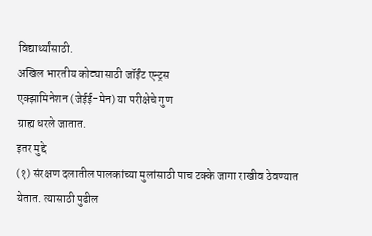विद्यार्थ्यांसाठी.
अखिल भारतीय कोट्यासाठी जॉईंट एन्ट्रस
एक्झामिनेशन (जेईई-मेन) या परीक्षेचे गुण
ग्राह्य धरले जातात.
इतर मुद्दे
(१) संरक्षण दलातील पालकांच्या मुलांसाठी पाच टक्के जागा राखीव ठेवण्यात
येतात. त्यासाठी पुढील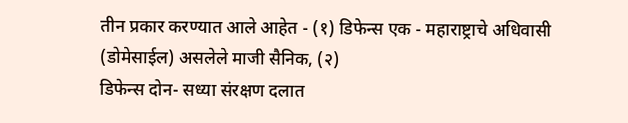तीन प्रकार करण्यात आले आहेत - (१) डिफेन्स एक - महाराष्ट्राचे अधिवासी (डोमेसाईल) असलेले माजी सैनिक, (२)
डिफेन्स दोन- सध्या संरक्षण दलात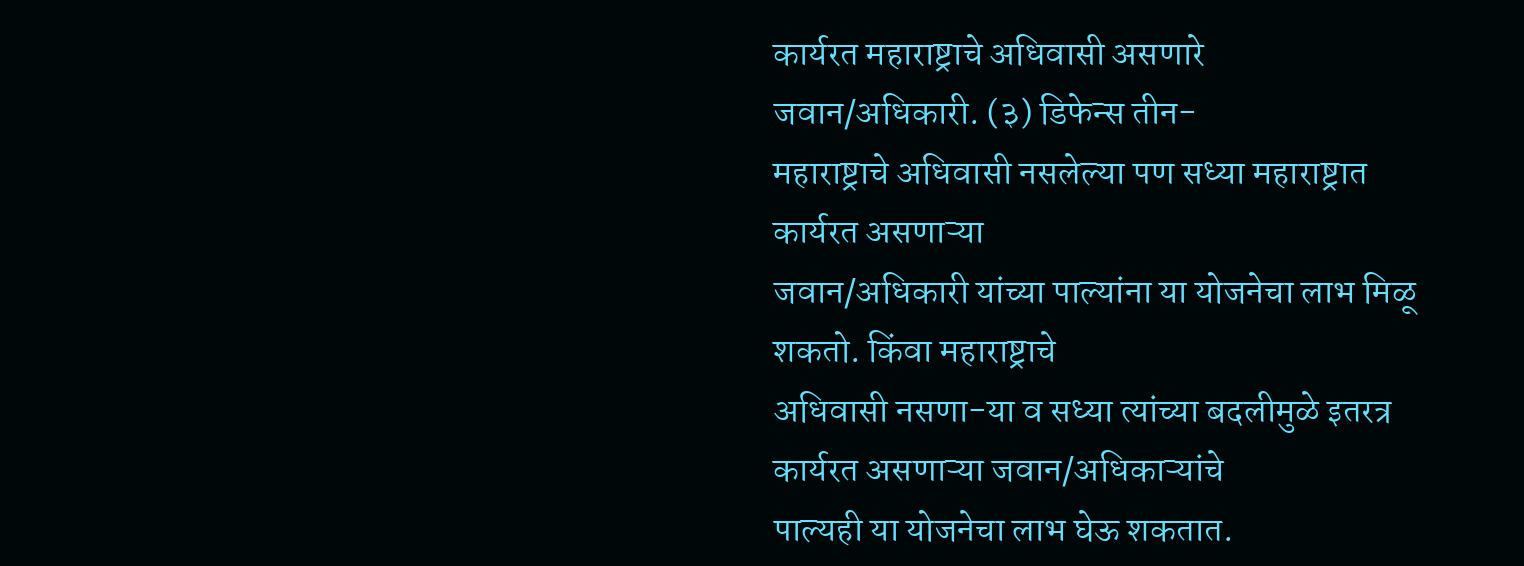कार्यरत महाराष्ट्राचे अधिवासी असणारे
जवान/अधिकारी. (३) डिफेन्स तीन-
महाराष्ट्राचे अधिवासी नसलेल्या पण सध्या महाराष्ट्रात कार्यरत असणाऱ्या
जवान/अधिकारी यांच्या पाल्यांना या योजनेचा लाभ मिळू शकतो. किंवा महाराष्ट्राचे
अधिवासी नसणा-या व सध्या त्यांच्या बदलीमुळे इतरत्र कार्यरत असणाऱ्या जवान/अधिकाऱ्यांचे
पाल्यही या योजनेचा लाभ घेऊ शकतात.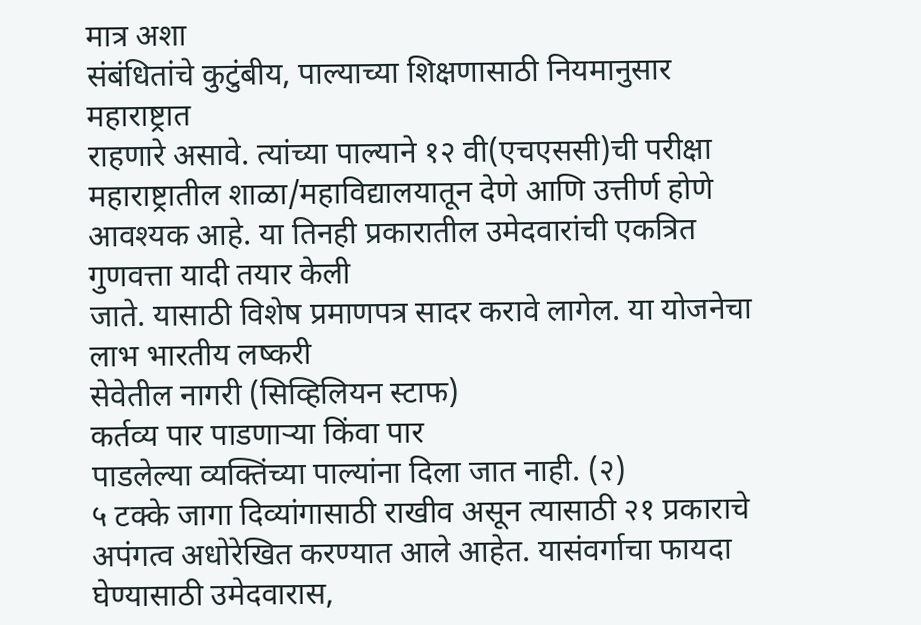मात्र अशा
संबंधितांचे कुटुंबीय, पाल्याच्या शिक्षणासाठी नियमानुसार महाराष्ट्रात
राहणारे असावे. त्यांच्या पाल्याने १२ वी(एचएससी)ची परीक्षा महाराष्ट्रातील शाळा/महाविद्यालयातून देणे आणि उत्तीर्ण होणे
आवश्यक आहे. या तिनही प्रकारातील उमेदवारांची एकत्रित गुणवत्ता यादी तयार केली
जाते. यासाठी विशेष प्रमाणपत्र सादर करावे लागेल. या योजनेचा लाभ भारतीय लष्करी
सेवेतील नागरी (सिव्हिलियन स्टाफ)
कर्तव्य पार पाडणाऱ्या किंवा पार
पाडलेल्या व्यक्तिंच्या पाल्यांना दिला जात नाही. (२)
५ टक्के जागा दिव्यांगासाठी राखीव असून त्यासाठी २१ प्रकाराचे
अपंगत्व अधोरेखित करण्यात आले आहेत. यासंवर्गाचा फायदा घेण्यासाठी उमेदवारास,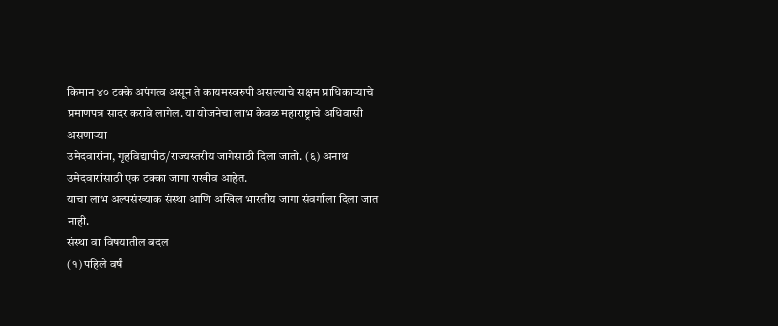किमान ४० टक्के अपंगत्व असून ते कायमस्वरुपी असल्याचे सक्षम प्राधिकाऱ्याचे
प्रमाणपत्र सादर करावे लागेल. या योजनेचा लाभ केवळ महाराष्ट्राचे अधिवासी असणाऱ्या
उमेदवारांना, गृहविद्यापीठ/राज्यस्तरीय जागेसाठी दिला जातो. (६) अनाथ उमेदवारांसाठी एक टक्का जागा राखीव आहेत.
याचा लाभ अल्पसंख्याक संस्था आणि अखिल भारतीय जागा संवर्गाला दिला जात नाही.
संस्था वा विषयातील बदल
(१) पहिले वर्षं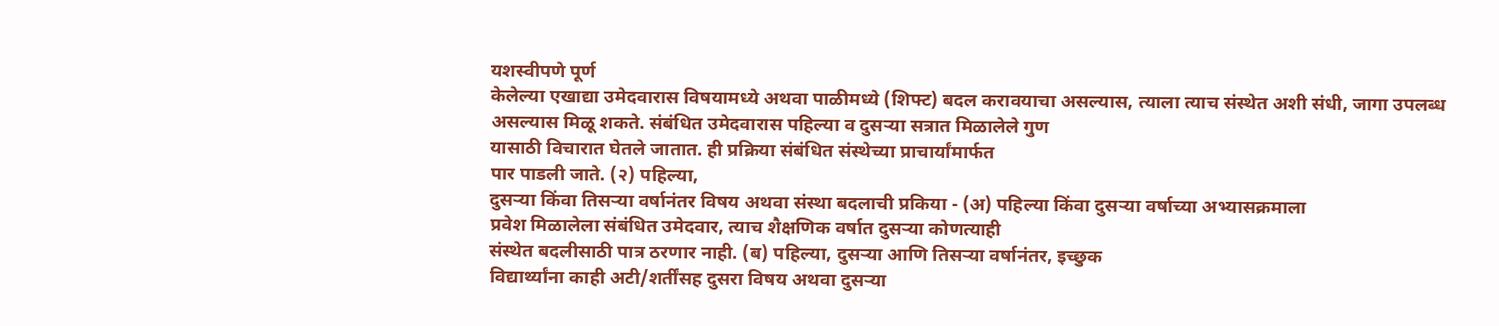यशस्वीपणे पूर्ण
केलेल्या एखाद्या उमेदवारास विषयामध्ये अथवा पाळीमध्ये (शिफ्ट) बदल करावयाचा असल्यास, त्याला त्याच संस्थेत अशी संधी, जागा उपलब्ध
असल्यास मिळू शकते. संबंधित उमेदवारास पहिल्या व दुसऱ्या सत्रात मिळालेले गुण
यासाठी विचारात घेतले जातात. ही प्रक्रिया संबंधित संस्थेच्या प्राचार्यांमार्फत
पार पाडली जाते. (२) पहिल्या,
दुसऱ्या किंवा तिसऱ्या वर्षानंतर विषय अथवा संस्था बदलाची प्रकिया - (अ) पहिल्या किंवा दुसऱ्या वर्षाच्या अभ्यासक्रमाला
प्रवेश मिळालेला संबंधित उमेदवार, त्याच शैक्षणिक वर्षात दुसऱ्या कोणत्याही
संस्थेत बदलीसाठी पात्र ठरणार नाही. (ब) पहिल्या, दुसऱ्या आणि तिसऱ्या वर्षानंतर, इच्छुक
विद्यार्थ्यांना काही अटी/शर्तींसह दुसरा विषय अथवा दुसऱ्या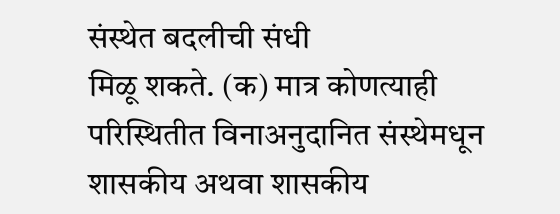संस्थेत बदलीची संधी
मिळू शकते. (क) मात्र कोणत्याही
परिस्थितीत विनाअनुदानित संस्थेमधून शासकीय अथवा शासकीय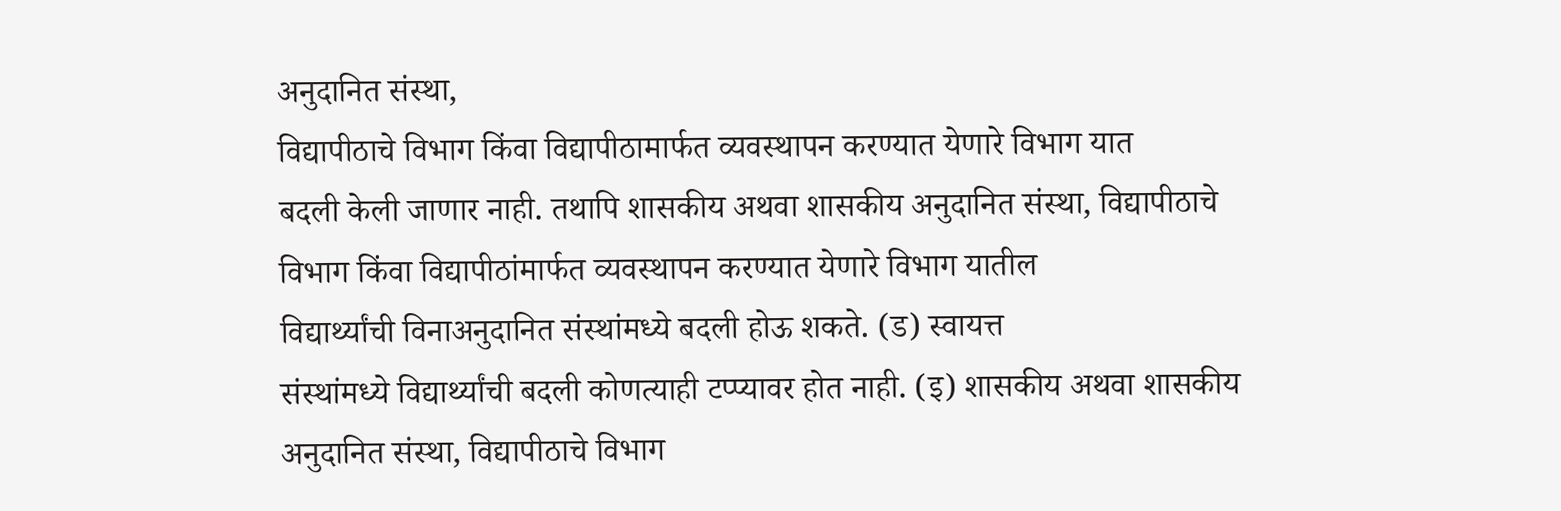अनुदानित संस्था,
विद्यापीठाचे विभाग किंवा विद्यापीठामार्फत व्यवस्थापन करण्यात येणारे विभाग यात
बदली केली जाणार नाही. तथापि शासकीय अथवा शासकीय अनुदानित संस्था, विद्यापीठाचे
विभाग किंवा विद्यापीठांमार्फत व्यवस्थापन करण्यात येणारे विभाग यातील
विद्यार्थ्यांची विनाअनुदानित संस्थांमध्ये बदली होऊ शकते. (ड) स्वायत्त
संस्थांमध्ये विद्यार्थ्यांची बदली कोणत्याही टप्प्यावर होत नाही. (इ) शासकीय अथवा शासकीय
अनुदानित संस्था, विद्यापीठाचे विभाग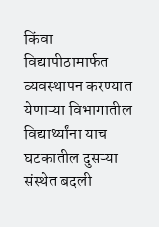किंवा विद्यापीठामार्फत व्यवस्थापन करण्यात
येणाऱ्या विभागातील विद्यार्थ्यांना याच घटकातील दुसऱ्या संस्थेत बदली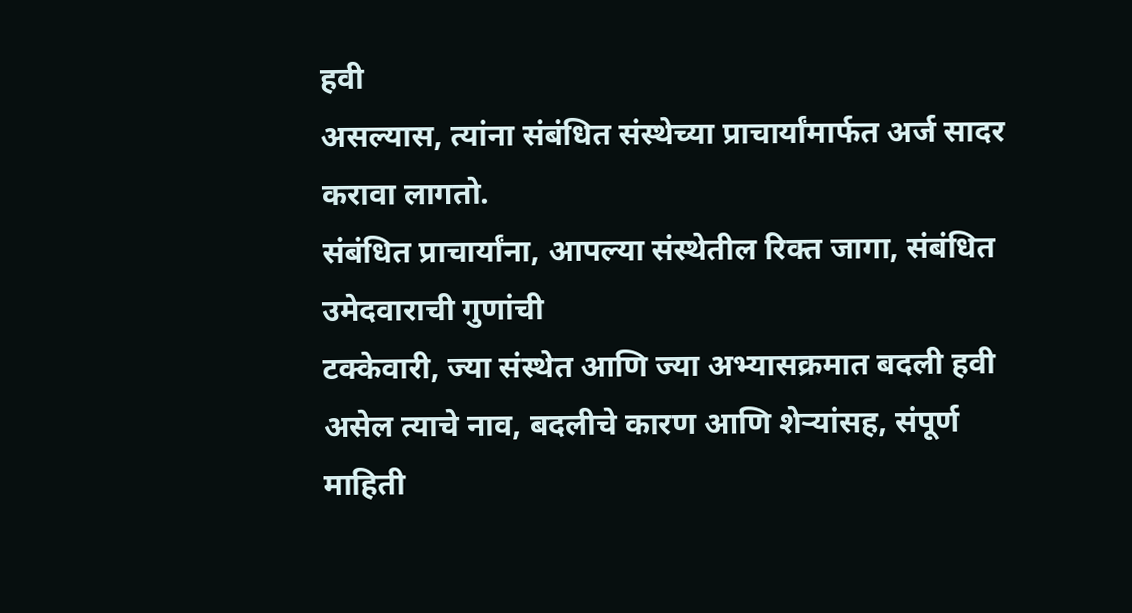हवी
असल्यास, त्यांना संबंधित संस्थेच्या प्राचार्यांमार्फत अर्ज सादर करावा लागतो.
संबंधित प्राचार्यांना, आपल्या संस्थेतील रिक्त जागा, संबंधित उमेदवाराची गुणांची
टक्केवारी, ज्या संस्थेत आणि ज्या अभ्यासक्रमात बदली हवी असेल त्याचे नाव, बदलीचे कारण आणि शेऱ्यांसह, संपूर्ण माहिती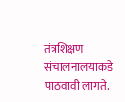तंत्रशिक्षण संचालनालयाकडे पाठवावी लागते.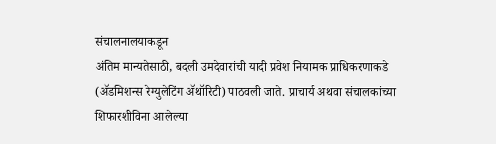संचालनालयाकडून
अंतिम मान्यतेसाठी, बदली उमदेवारांची यादी प्रवेश नियामक प्राधिकरणाकडे (ॲडमिशन्स रेग्युलेटिंग ॲथॉरिटी) पाठवली जाते. प्राचार्य अथवा संचालकांच्या
शिफारशीविना आलेल्या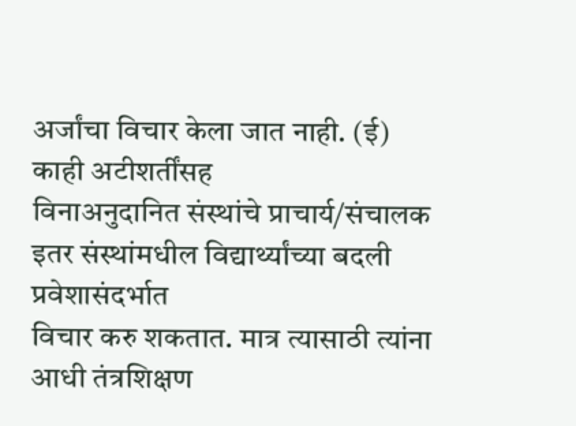अर्जांचा विचार केला जात नाही. (ई) काही अटीशर्तींसह
विनाअनुदानित संस्थांचे प्राचार्य/संचालक इतर संस्थांमधील विद्यार्थ्यांच्या बदली प्रवेशासंदर्भात
विचार करु शकतात. मात्र त्यासाठी त्यांना आधी तंत्रशिक्षण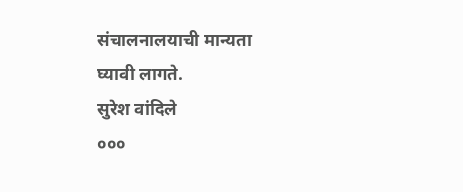संचालनालयाची मान्यता
घ्यावी लागते.
सुरेश वांदिले
०००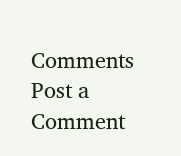Comments
Post a Comment